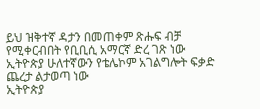ይህ ዝቅተኛ ዳታን በመጠቀም ጽሑፍ ብቻ የሚቀርብበት የቢቢሲ አማርኛ ድረ ገጽ ነው
ኢትዮጵያ ሁለተኛውን የቴሌኮም አገልግሎት ፍቃድ ጨረታ ልታወጣ ነው
ኢትዮጵያ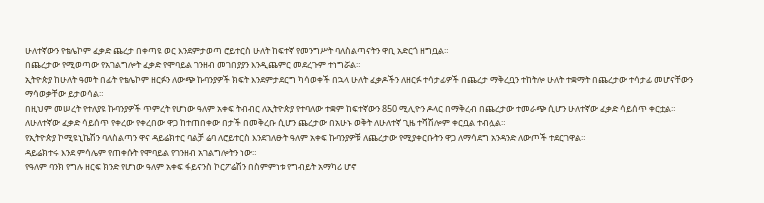ሁለተኛውን የቴሌኮም ፈቃድ ጨረታ በቀጣዩ ወር እንደምታወጣ ሮይተርስ ሁለት ከፍተኛ የመንግሥት ባለስልጣናትን ዋቢ አድርጎ ዘግቧል።
በጨረታው የሚወጣው የአገልግሎት ፈቃድ የሞባይል ገንዘብ መገበያያን እንዲጨምር መደረጉም ተነግሯል።
ኢትዮጵያ ከሁለት ዓመት በፊት የቴሌኮም ዘርፉን ለውጭ ኩባንያዎች ክፍት እንደምታደርግ ካሳወቀች በኋላ ሁለት ፈቃዶችን ለዘርፉ ተሳታፊዎች በጨረታ ማቅረቧን ተከትሎ ሁለት ተቋማት በጨረታው ተሳታፊ መሆናቸውን ማሳወቃቸው ይታወሳል።
በዚህም መሠረት የተለያዩ ኩባንያዎች ጥምረት የሆነው ዓለም አቀፍ ትብብር ለኢትዮጵያ የተባለው ተቋም ከፍተኛውን 850 ሚሊዮን ዶላር በማቅረብ በጨረታው ተመራጭ ሲሆን ሁለተኛው ፈቃድ ሳይሰጥ ቀርቷል።
ለሁለተኛው ፈቃድ ሳይሰጥ የቀረው የቀረበው ዋጋ ከተጠበቀው በታች በመቅረቡ ሲሆን ጨረታው በአሁኑ ወቅት ለሁለተኛ ጊዜ ተሻሽሎም ቀርቧል ተብሏል።
የኢትዮጵያ ኮሚዩኒኬሽን ባለስልጣን ዋና ዳይሬክተር ባልቻ ሬባ ለሮይተርስ እንደገለፁት ዓለም አቀፍ ኩባንያዎቹ ለጨረታው የሚያቀርቡትን ዋጋ ለማሳደግ አንዳንድ ለውጦች ተደርገዋል።
ዳይሬክተሩ እንደ ምሳሌም የጠቀሱት የሞባይል የገንዘብ አገልግሎትን ነው።
የዓለም ባንክ የግሉ ዘርፍ ክንድ የሆነው ዓለም አቀፍ ፋይናንስ ኮርፖሬሽን በስምምነቱ የግብይት አማካሪ ሆኖ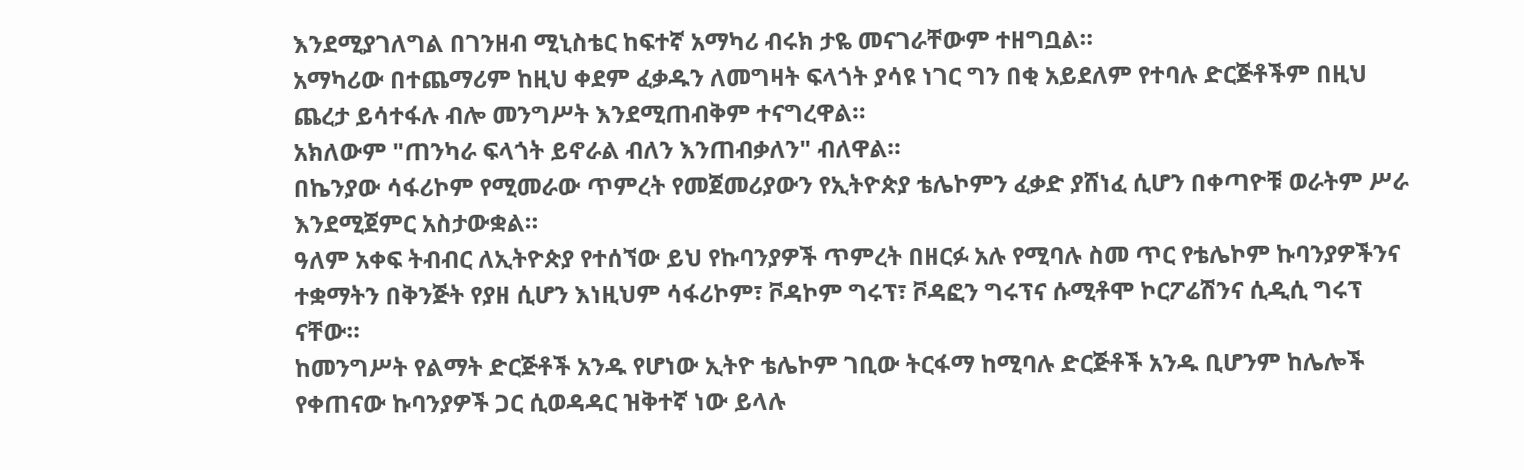እንደሚያገለግል በገንዘብ ሚኒስቴር ከፍተኛ አማካሪ ብሩክ ታዬ መናገራቸውም ተዘግቧል።
አማካሪው በተጨማሪም ከዚህ ቀደም ፈቃዱን ለመግዛት ፍላጎት ያሳዩ ነገር ግን በቂ አይደለም የተባሉ ድርጅቶችም በዚህ ጨረታ ይሳተፋሉ ብሎ መንግሥት እንደሚጠብቅም ተናግረዋል።
አክለውም "ጠንካራ ፍላጎት ይኖራል ብለን እንጠብቃለን" ብለዋል።
በኬንያው ሳፋሪኮም የሚመራው ጥምረት የመጀመሪያውን የኢትዮጵያ ቴሌኮምን ፈቃድ ያሸነፈ ሲሆን በቀጣዮቹ ወራትም ሥራ እንደሚጀምር አስታውቋል።
ዓለም አቀፍ ትብብር ለኢትዮጵያ የተሰኘው ይህ የኩባንያዎች ጥምረት በዘርፉ አሉ የሚባሉ ስመ ጥር የቴሌኮም ኩባንያዎችንና ተቋማትን በቅንጅት የያዘ ሲሆን እነዚህም ሳፋሪኮም፣ ቮዳኮም ግሩፕ፣ ቮዳፎን ግሩፕና ሱሚቶሞ ኮርፖሬሽንና ሲዲሲ ግሩፕ ናቸው።
ከመንግሥት የልማት ድርጅቶች አንዱ የሆነው ኢትዮ ቴሌኮም ገቢው ትርፋማ ከሚባሉ ድርጅቶች አንዱ ቢሆንም ከሌሎች የቀጠናው ኩባንያዎች ጋር ሲወዳዳር ዝቅተኛ ነው ይላሉ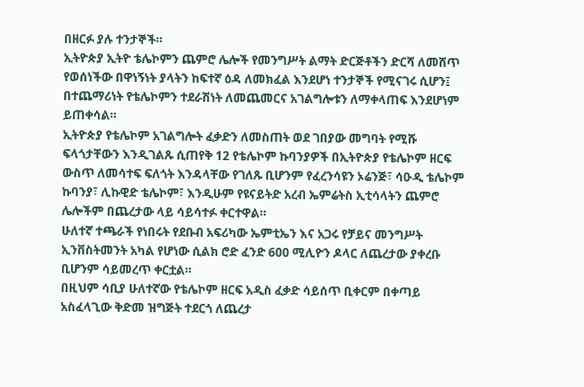በዘርፉ ያሉ ተንታኞች።
ኢትዮጵያ ኢትዮ ቴሌኮምን ጨምሮ ሌሎች የመንግሥት ልማት ድርጅቶችን ድርሻ ለመሸጥ የወሰነችው በዋነኝነት ያላትን ከፍተኛ ዕዳ ለመክፈል እንደሆነ ተንታኞች የሚናገሩ ሲሆን፤ በተጨማሪነት የቴሌኮምን ተደራሽነት ለመጨመርና አገልግሎቱን ለማቀላጠፍ እንደሆነም ይጠቀሳል።
ኢትዮጵያ የቴሌኮም አገልግሎት ፈቃድን ለመስጠት ወደ ገበያው መግባት የሚሹ ፍላጎታቸውን እንዲገልጹ ሲጠየቅ 12 የቴሌኮም ኩባንያዎች በኢትዮጵያ የቴሌኮም ዘርፍ ውስጥ ለመሳተፍ ፍለጎት እንዳላቸው የገለጹ ቢሆንም የፈረንሳዩን ኦሬንጅ፣ ሳዑዲ ቴሌኮም ኩባንያ፣ ሊኩዊድ ቴሌኮም፣ እንዲሁም የዩናይትድ አረብ ኤምሬትስ ኢቲሳላትን ጨምሮ ሌሎችም በጨረታው ላይ ሳይሳተፉ ቀርተዋል።
ሁለተኛ ተጫራች የነበሩት የደቡብ አፍሪካው ኤምቲኤን እና አጋሩ የቻይና መንግሥት ኢንቨስትመንት አካል የሆነው ሲልክ ሮድ ፈንድ 600 ሚሊዮን ዶላር ለጨረታው ያቀረቡ ቢሆንም ሳይመረጥ ቀርቷል።
በዚህም ሳቢያ ሁለተኛው የቴሌኮም ዘርፍ አዲስ ፈቃድ ሳይሰጥ ቢቀርም በቀጣይ አስፈላጊው ቅድመ ዝግጅት ተደርጎ ለጨረታ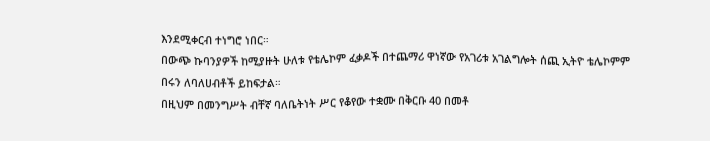እንደሚቀርብ ተነግሮ ነበር።
በውጭ ኩባንያዎች ከሚያዙት ሁለቱ የቴሌኮም ፈቃዶች በተጨማሪ ዋነኛው የአገሪቱ አገልግሎት ሰጪ ኢትዮ ቴሌኮምም በሩን ለባለሀብቶች ይከፍታል።
በዚህም በመንግሥት ብቸኛ ባለቤትነት ሥር የቆየው ተቋሙ በቅርቡ 40 በመቶ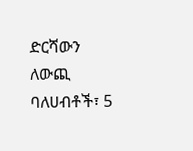ድርሻውን ለውጪ ባለሀብቶች፣ 5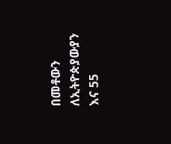በመቶውን ለኢትዮጵያውያን እና 55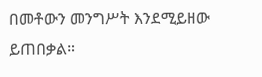በመቶውን መንግሥት እንደሚይዘው ይጠበቃል።